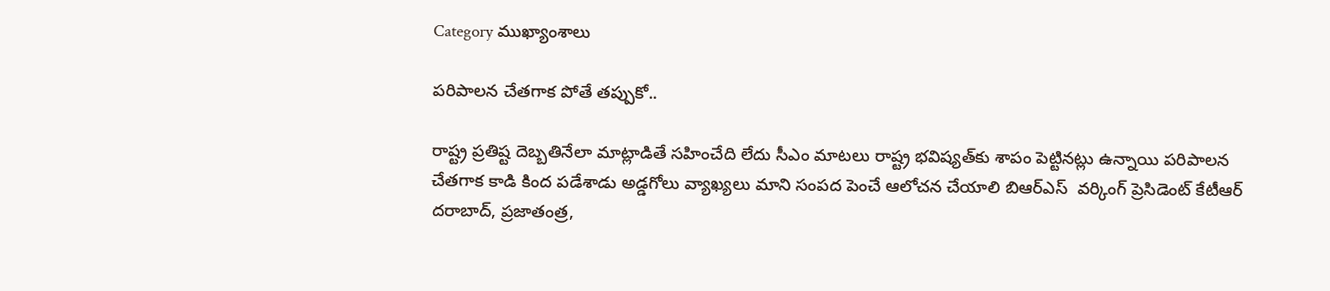Category ముఖ్యాంశాలు

పరిపాలన చేతగాక పోతే తప్పుకో..

రాష్ట్ర ప్రతిష్ట దెబ్బతినేలా మాట్లాడితే సహించేది లేదు సీఎం మాటలు రాష్ట్ర భవిష్యత్‌కు శాపం పెట్టినట్లు ఉన్నాయి పరిపాలన చేతగాక కాడి కింద పడేశాడు అడ్డగోలు వ్యాఖ్యలు మాని సంపద పెంచే ఆలోచన చేయాలి బిఆర్ఎస్  వర్కింగ్ ప్రెసిడెంట్ కేటీఆర్ దరాబాద్, ప్రజాతంత్ర,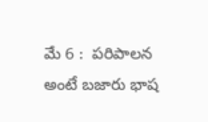మే 6 :  పరిపాలన అంటే బజారు భాష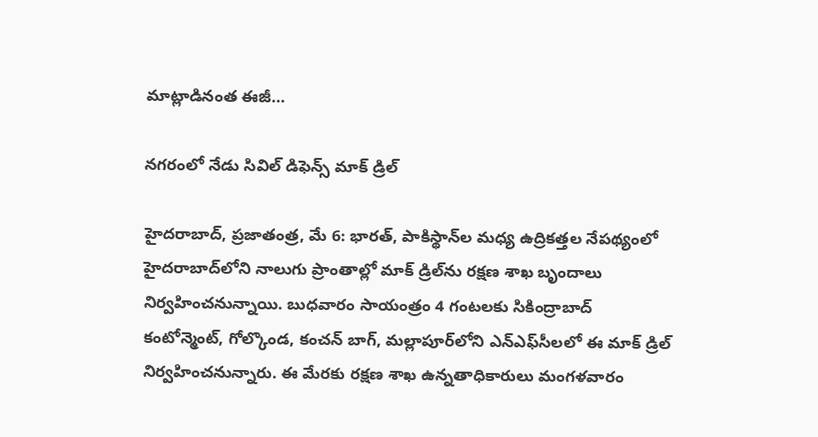మాట్లాడినంత ఈజీ…

నగరంలో నేడు సివిల్ డిఫెన్స్ మాక్ డ్రిల్

హైదరాబాద్, ప్రజాతంత్ర, మే 6: భారత్, పాకిస్థాన్‌ల మధ్య ఉద్రికత్తల నేపథ్యంలో హైదరాబాద్‌లోని నాలుగు ప్రాంతాల్లో మాక్ డ్రిల్‌ను రక్షణ శాఖ బృందాలు నిర్వహించనున్నాయి. బుధవారం సాయంత్రం 4 గంటలకు సికింద్రాబాద్ కంటోన్మెంట్, గోల్కొండ, కంచన్ బాగ్, మల్లాపూర్‌లోని ఎన్ఎఫ్‌సీలలో ఈ మాక్ డ్రిల్ నిర్వహించనున్నారు. ఈ మేరకు రక్షణ శాఖ ఉన్నతాధికారులు మంగళవారం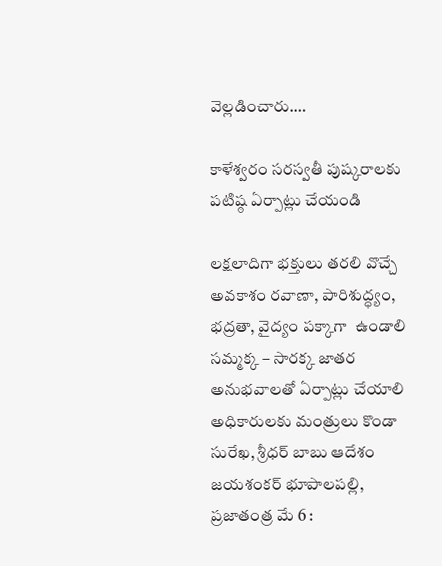వెల్లడించారు.…

కాళేశ్వరం సరస్వతీ పుష్కరాలకు పటిష్ఠ ఏర్పాట్లు చేయండి

లక్షలాదిగా భక్తులు తరలి వొచ్చే అవకాశం రవాణా, పారిశుద్ధ్యం, భద్రతా, వైద్యం పక్కాగా  ఉండాలి సమ్మక్క – సారక్క జాతర అనుభవాలతో ఏర్పాట్లు చేయాలి అధికారులకు మంత్రులు కొండా సురేఖ‌, శ్రీధ‌ర్ బాబు ఆదేశం జయశంకర్ భూపాలపల్లి, ప్రజాతంత్ర మే 6 :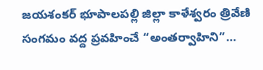జయశంకర్ భూపాలపల్లి జిల్లా కాళేశ్వ‌రం త్రివేణి సంగమం వద్ద ప్రవహించే “అంతర్వాహిని”…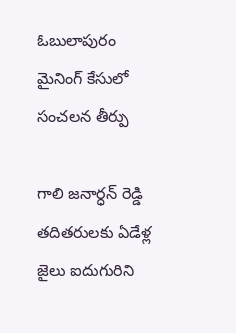ఓబులాపురం మైనింగ్‌ ‌కేసులో సంచలన తీర్పు

గాలి జనార్ధన్‌ ‌రెడ్డి తదితరులకు ఏడేళ్ల  జైలు ఐదుగురిని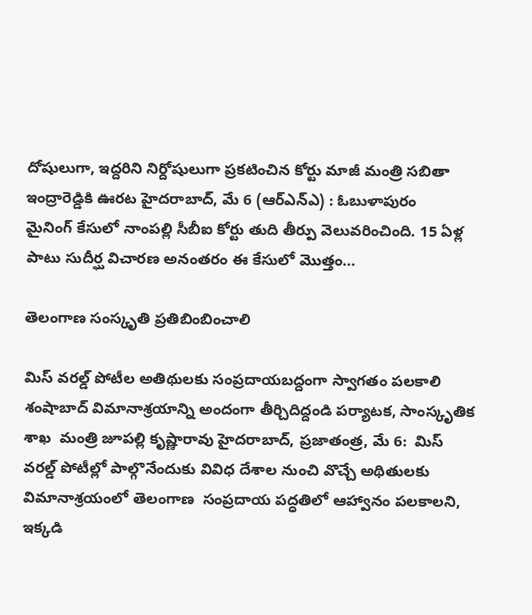దోషులుగా, ఇద్దరిని నిర్దోషులుగా ప్రకటించిన కోర్టు మాజీ మంత్రి సబితా ఇంద్రారెడ్డికి ఊరట హైదరాబాద్‌, మే 6 (ఆర్‌ఎన్‌ఎ) : ఓబుళాపురం మైనింగ్‌ ‌కేసులో నాంపల్లి సీబీఐ కోర్టు తుది తీర్పు వెలువరించింది. 15 ఏళ్ల పాటు సుదీర్ఘ విచారణ అనంతరం ఈ కేసులో మొత్తం…

తెలంగాణ సంస్కృతి ప్రతిబింబించాలి

మిస్ వరల్డ్ పోటీల అతిథులకు సంప్రదాయబద్దంగా స్వాగతం పలకాలి శంషాబాద్ విమానాశ్రయాన్ని అందంగా తీర్చిదిద్దండి పర్యాటక, సాంస్కృతిక శాఖ  మంత్రి జూపల్లి కృష్ణారావు హైదరాబాద్, ప్రజాతంత్ర, మే 6:  మిస్‌ వరల్డ్‌ పోటీల్లో పాల్గొనేందుకు వివిధ దేశాల నుంచి వొచ్చే అథితులకు విమానాశ్రయంలో తెలంగాణ  సంప్రదాయ పద్ధతిలో ఆహ్వానం పలకాలని, ఇక్కడి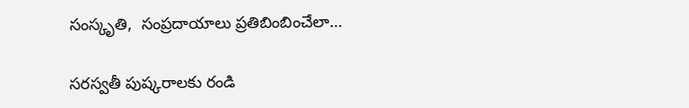సంస్కృతి,  సంప్రదాయాలు ప్రతిబింబించేలా…

సరస్వతీ పుష్కరాలకు రండి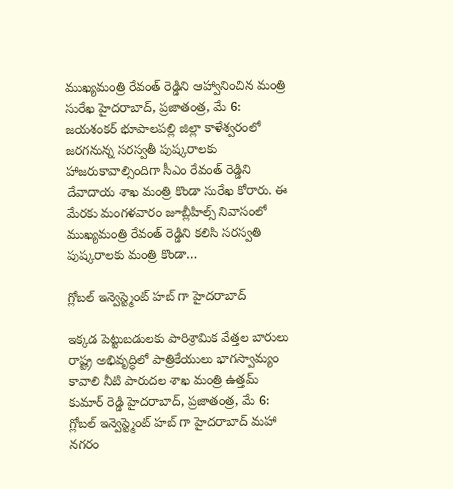ముఖ్యమంత్రి రేవంత్ రెడ్డిని ఆహ్వానించిన మంత్రి సురేఖ హైదరాబాద్, ప్రజాతంత్ర, మే 6:  జయశంకర్ భూపాలపల్లి జిల్లా కాళేశ్వరంలో జరగనున్న సరస్వతీ పుష్కరాలకు హాజరుకావాల్సిందిగా సీఎం రేవంత్ రెడ్డిని దేవాదాయ శాఖ మంత్రి కొండా సురేఖ కోరారు. ఈ మేరకు మంగళవారం జూబ్లీహిల్స్ నివాసంలో ముఖ్యమంత్రి రేవంత్ రెడ్డిని కలిసి సరస్వతి పుష్కరాలకు మంత్రి కొండా…

గ్లోబల్ ఇన్వెస్ట్మెంట్ హబ్ గా హైదరాబాద్

ఇక్కడ పెట్టుబడులకు పారిశ్రామిక వేత్తల బారులు రాష్ట్ర అభివృద్ధిలో పాత్రికేయులు భాగస్వామ్యం కావాలి నీటి పారుదల శాఖ మంత్రి ఉత్తమ్ కుమార్ రెడ్డి హైదరాబాద్, ప్రజాతంత్ర, మే 6:   గ్లోబల్ ఇన్వెస్ట్మెంట్ హబ్ గా హైదరాబాద్ మహా నగరం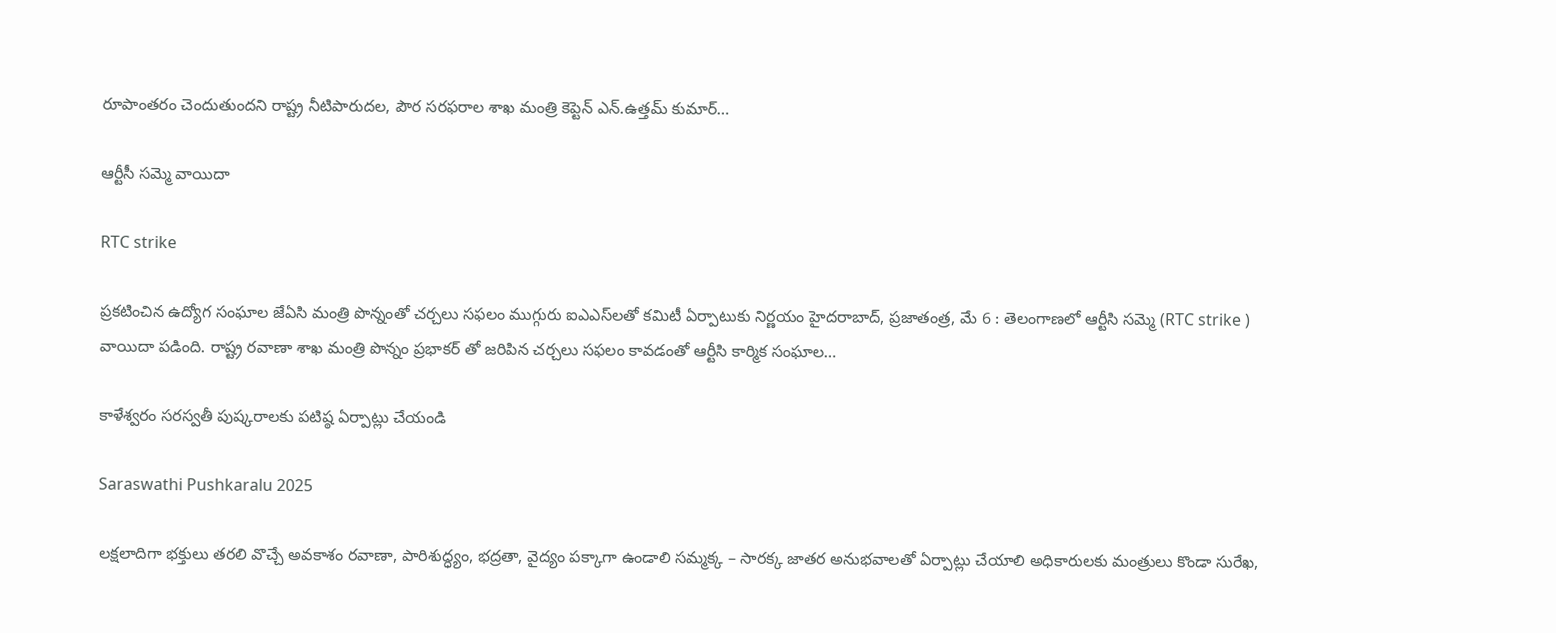రూపాంతరం చెందుతుందని రాష్ట్ర నీటిపారుదల, పౌర సరఫరాల శాఖ మంత్రి కెప్టెన్ ఎన్.ఉత్తమ్ కుమార్…

ఆర్టీసీ సమ్మె వాయిదా

RTC strike

ప్రకటించిన ఉద్యోగ సంఘాల జేఏసి మంత్రి పొన్నంతో చర్చలు సఫలం ముగ్గురు ఐఎఎస్‌లతో కమిటీ ఏర్పాటుకు నిర్ణయం హైదరాబాద్‌, ప్రజాతంత్ర, మే 6 : తెలంగాణలో ఆర్టీసి సమ్మె (RTC strike ) వాయిదా పడింది. రాష్ట్ర రవాణా శాఖ మంత్రి పొన్నం ప్రభాకర్‌ ‌తో జరిపిన చర్చలు సఫలం కావడంతో ఆర్టీసి కార్మిక సంఘాల…

కాళేశ్వరం సరస్వతీ పుష్కరాలకు పటిష్ఠ ఏర్పాట్లు చేయండి

Saraswathi Pushkaralu 2025

లక్షలాదిగా భక్తులు తరలి వొచ్చే అవకాశం రవాణా, పారిశుద్ధ్యం, భద్రతా, వైద్యం పక్కాగా ఉండాలి సమ్మక్క – సారక్క జాతర అనుభవాలతో ఏర్పాట్లు చేయాలి అధికారులకు మంత్రులు కొండా సురేఖ‌,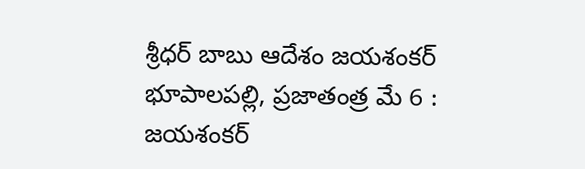శ్రీధ‌ర్ బాబు ఆదేశం జయశంకర్ భూపాలపల్లి, ప్రజాతంత్ర మే 6 : జయశంకర్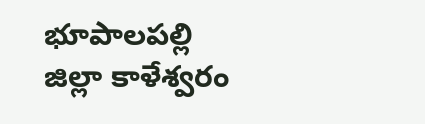భూపాలపల్లి జిల్లా కాళేశ్వ‌రం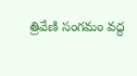త్రివేణి సంగమం వద్ద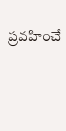ప్రవహించే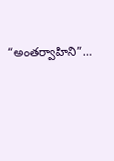“అంతర్వాహిని”…